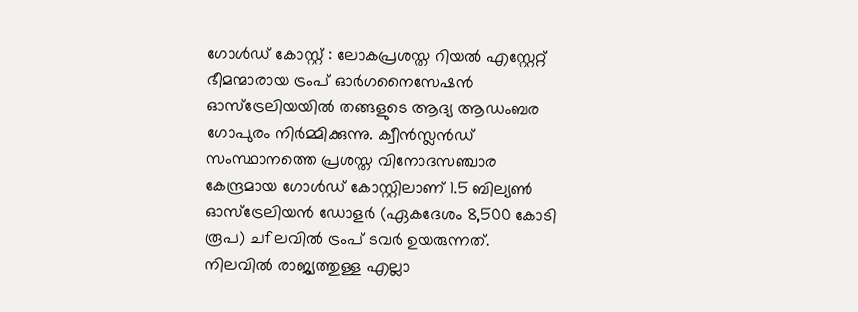ഗോൾഡ് കോസ്റ്റ് : ലോകപ്രശസ്ത റിയൽ എസ്റ്റേറ്റ് ഭീമന്മാരായ ട്രംപ് ഓർഗനൈസേഷൻ ഓസ്ട്രേലിയയിൽ തങ്ങളുടെ ആദ്യ ആഡംബര ഗോപുരം നിർമ്മിക്കുന്നു. ക്വീൻസ്ലൻഡ് സംസ്ഥാനത്തെ പ്രശസ്ത വിനോദസഞ്ചാര കേന്ദ്രമായ ഗോൾഡ് കോസ്റ്റിലാണ് 1.5 ബില്യൺ ഓസ്ട്രേലിയൻ ഡോളർ (ഏകദേശം 8,500 കോടി രൂപ) ചfലവിൽ ട്രംപ് ടവർ ഉയരുന്നത്.
നിലവിൽ രാജ്യത്തുള്ള എല്ലാ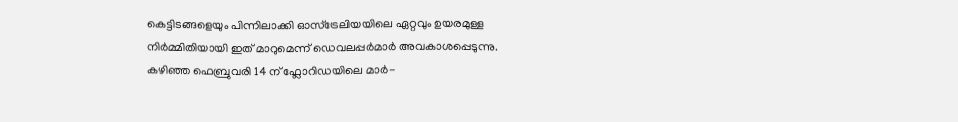കെട്ടിടങ്ങളെയും പിന്നിലാക്കി ഓസ്ട്രേലിയയിലെ ഏറ്റവും ഉയരമുള്ള നിർമ്മിതിയായി ഇത് മാറുമെന്ന് ഡെവലപ്പർമാർ അവകാശപ്പെടുന്നു. കഴിഞ്ഞ ഫെബ്രുവരി 14 ന് ഫ്ലോറിഡയിലെ മാർ-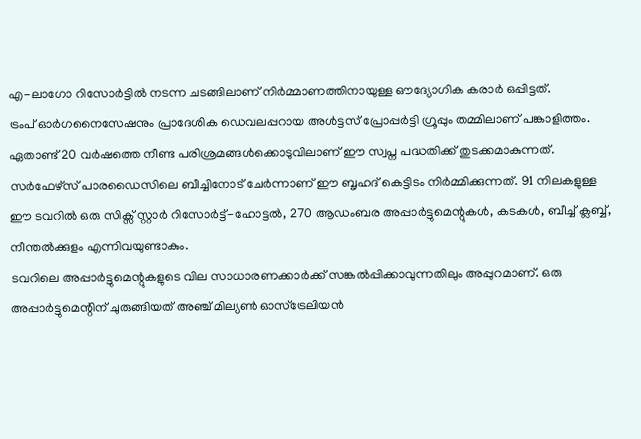എ-ലാഗോ റിസോർട്ടിൽ നടന്ന ചടങ്ങിലാണ് നിർമ്മാണത്തിനായുള്ള ഔദ്യോഗിക കരാർ ഒപ്പിട്ടത്.
ട്രംപ് ഓർഗനൈസേഷനും പ്രാദേശിക ഡെവലപ്പറായ അൾട്ടസ് പ്രോപ്പർട്ടി ഗ്രൂപ്പും തമ്മിലാണ് പങ്കാളിത്തം. ഏതാണ്ട് 20 വർഷത്തെ നീണ്ട പരിശ്രമങ്ങൾക്കൊടുവിലാണ് ഈ സ്വപ്ന പദ്ധതിക്ക് തുടക്കമാകുന്നത്. സർഫേഴ്സ് പാരഡൈസിലെ ബീച്ചിനോട് ചേർന്നാണ് ഈ ബൃഹദ് കെട്ടിടം നിർമ്മിക്കുന്നത്. 91 നിലകളുള്ള ഈ ടവറിൽ ഒരു സിക്സ് സ്റ്റാർ റിസോർട്ട്-ഹോട്ടൽ, 270 ആഡംബര അപ്പാർട്ടുമെന്റുകൾ, കടകൾ, ബീച്ച് ക്ലബ്ബ്, നീന്തൽക്കുളം എന്നിവയുണ്ടാകും.
ടവറിലെ അപ്പാർട്ടുമെന്റുകളുടെ വില സാധാരണക്കാർക്ക് സങ്കൽപ്പിക്കാവുന്നതിലും അപ്പുറമാണ്. ഒരു അപ്പാർട്ടുമെന്റിന് ചുരുങ്ങിയത് അഞ്ച് മില്യൺ ഓസ്ട്രേലിയൻ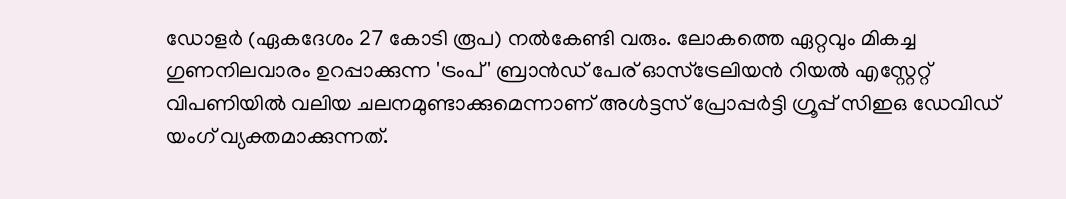ഡോളർ (ഏകദേശം 27 കോടി രൂപ) നൽകേണ്ടി വരും. ലോകത്തെ ഏറ്റവും മികച്ച ഗുണനിലവാരം ഉറപ്പാക്കുന്ന 'ട്രംപ്' ബ്രാൻഡ് പേര് ഓസ്ട്രേലിയൻ റിയൽ എസ്റ്റേറ്റ് വിപണിയിൽ വലിയ ചലനമുണ്ടാക്കുമെന്നാണ് അൾട്ടസ് പ്രോപ്പർട്ടി ഗ്രൂപ്പ് സിഇഒ ഡേവിഡ് യംഗ് വ്യക്തമാക്കുന്നത്.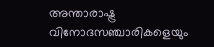അന്താരാഷ്ട്ര വിനോദസഞ്ചാരികളെയും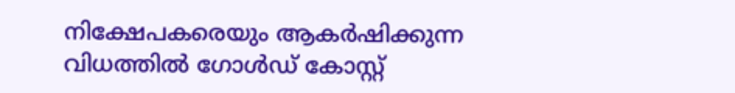നിക്ഷേപകരെയും ആകർഷിക്കുന്ന വിധത്തിൽ ഗോൾഡ് കോസ്റ്റ്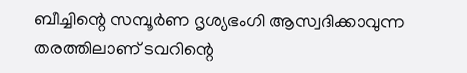ബീച്ചിന്റെ സമ്പൂർണ ദൃശ്യഭംഗി ആസ്വദിക്കാവുന്ന തരത്തിലാണ് ടവറിന്റെ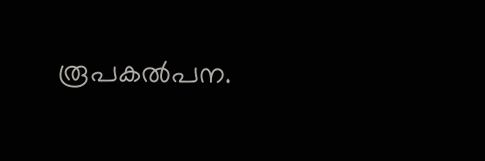രൂപകൽപന.